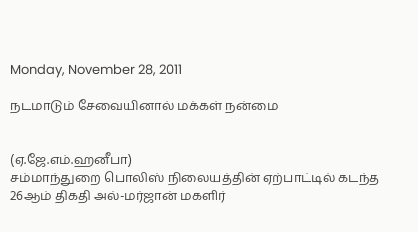Monday, November 28, 2011

நடமாடும் சேவையினால் மக்கள் நன்மை


(ஏ.ஜே.எம்.ஹனீபா)
சம்மாந்துறை பொலிஸ் நிலையத்தின் ஏற்பாட்டில் கடந்த 26ஆம் திகதி அல்-மர்ஜான் மகளிர்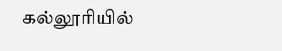கல்லூரியில்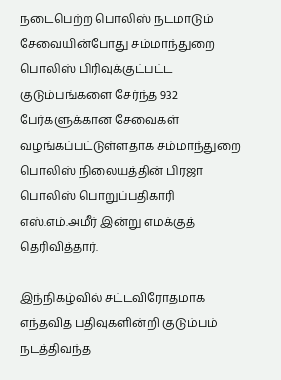நடைபெற்ற பொலிஸ் நடமாடும் சேவையின்போது சம்மாந்துறை பொலிஸ் பிரிவுக்குட்பட்ட குடும்பங்களை சேர்ந்த 932 பேர்களுக்கான சேவைகள் வழங்கப்பட்டுள்ளதாக சம்மாந்துறை பொலிஸ் நிலையத்தின் பிரஜா பொலிஸ் பொறுப்பதிகாரி எஸ்.எம்.அமீர் இன்று எமக்குத் தெரிவித்தார்.

இந்நிகழ்வில் சட்டவிரோதமாக எந்தவித பதிவுகளின்றி குடும்பம் நடத்திவந்த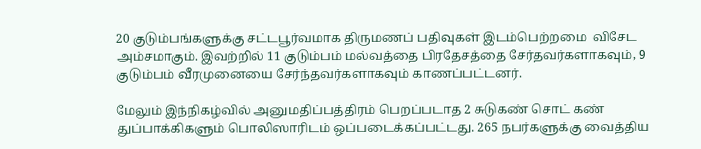20 குடும்பங்களுக்கு சட்டபூர்வமாக திருமணப் பதிவுகள் இடம்பெற்றமை  விசேட அம்சமாகும். இவற்றில் 11 குடும்பம் மல்வத்தை பிரதேசத்தை சேர்தவர்களாகவும், 9 குடும்பம் வீரமுனையை சேர்ந்தவர்களாகவும் காணப்பட்டனர்.

மேலும் இந்நிகழ்வில் அனுமதிப்பத்திரம் பெறப்படாத 2 சுடுகண் சொட் கண் துப்பாக்கிகளும் பொலிஸாரிடம் ஒப்படைக்கப்பட்டது. 265 நபர்களுக்கு வைத்திய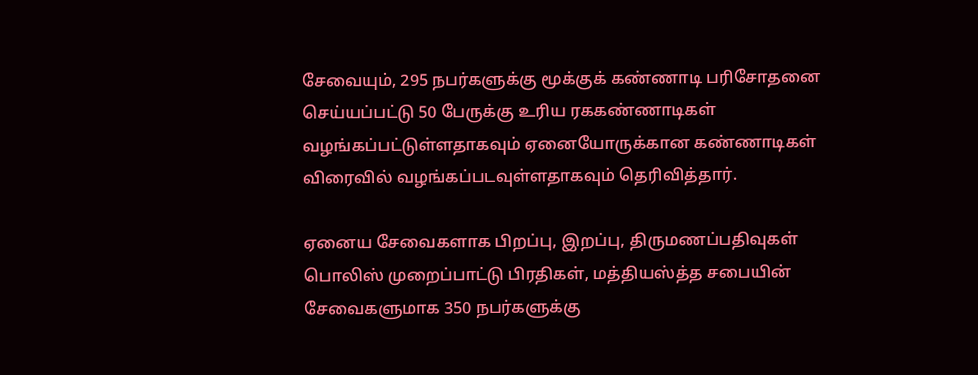சேவையும், 295 நபர்களுக்கு மூக்குக் கண்ணாடி பரிசோதனை செய்யப்பட்டு 50 பேருக்கு உரிய ரககண்ணாடிகள் வழங்கப்பட்டுள்ளதாகவும் ஏனையோருக்கான கண்ணாடிகள் விரைவில் வழங்கப்படவுள்ளதாகவும் தெரிவித்தார்.

ஏனைய சேவைகளாக பிறப்பு, இறப்பு, திருமணப்பதிவுகள் பொலிஸ் முறைப்பாட்டு பிரதிகள், மத்தியஸ்த்த சபையின் சேவைகளுமாக 350 நபர்களுக்கு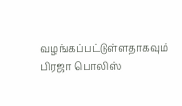வழங்கப்பட்டுள்ளதாகவும் பிரஜா பொலிஸ்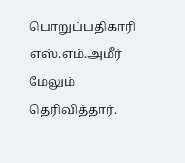பொறுப்பதிகாரி எஸ்.எம்.அமீர் மேலும் தெரிவித்தார்.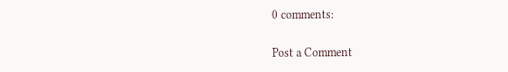0 comments:

Post a Comment